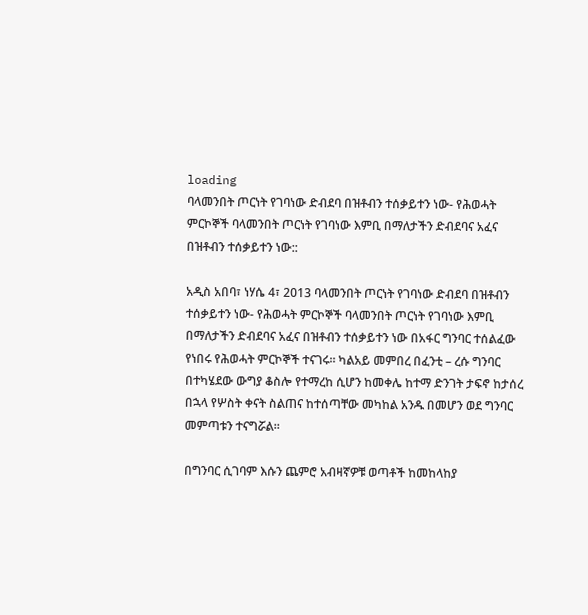loading
ባላመንበት ጦርነት የገባነው ድብደባ በዝቶብን ተሰቃይተን ነው- የሕወሓት ምርኮኞች ባላመንበት ጦርነት የገባነው እምቢ በማለታችን ድብደባና አፈና በዝቶብን ተሰቃይተን ነው::

አዲስ አበባ፣ ነሃሴ 4፣ 2013 ባላመንበት ጦርነት የገባነው ድብደባ በዝቶብን ተሰቃይተን ነው- የሕወሓት ምርኮኞች ባላመንበት ጦርነት የገባነው እምቢ በማለታችን ድብደባና አፈና በዝቶብን ተሰቃይተን ነው በአፋር ግንባር ተሰልፈው የነበሩ የሕወሓት ምርኮኞች ተናገሩ። ካልአይ መምበረ በፈንቲ – ረሱ ግንባር በተካሄደው ውግያ ቆስሎ የተማረከ ሲሆን ከመቀሌ ከተማ ድንገት ታፍኖ ከታሰረ በኋላ የሦስት ቀናት ስልጠና ከተሰጣቸው መካከል አንዱ በመሆን ወደ ግንባር
መምጣቱን ተናግሯል።

በግንባር ሲገባም እሱን ጨምሮ አብዛኛዎቹ ወጣቶች ከመከላከያ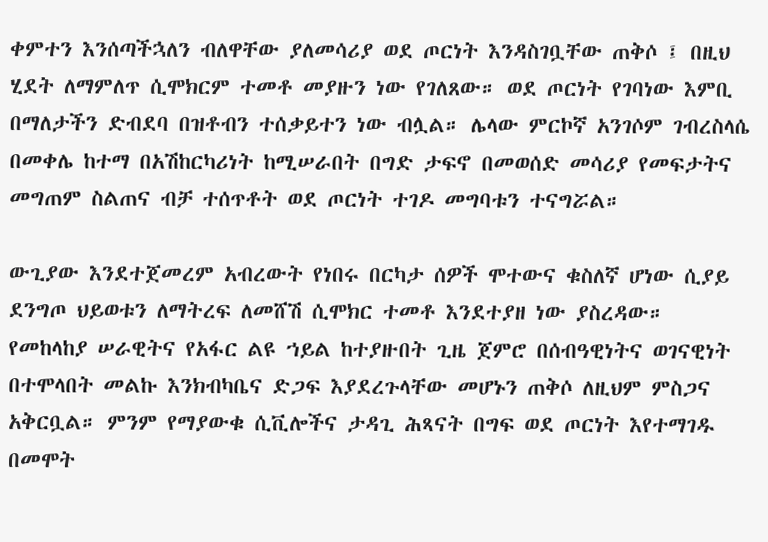ቀምተን እንሰጣችኋለን ብለዋቸው ያለመሳሪያ ወደ ጦርነት እንዳስገቧቸው ጠቅሶ ፤ በዚህ ሂደት ለማምለጥ ሲሞክርም ተመቶ መያዙን ነው የገለጸው። ወደ ጦርነት የገባነው እምቢ በማለታችን ድብደባ በዝቶብን ተሰቃይተን ነው ብሏል። ሌላው ምርኮኛ አንገሶም ገብረስላሴ በመቀሌ ከተማ በአሽከርካሪነት ከሚሠራበት በግድ ታፍኖ በመወሰድ መሳሪያ የመፍታትና መግጠም ስልጠና ብቻ ተሰጥቶት ወደ ጦርነት ተገዶ መግባቱን ተናግሯል።

ውጊያው እንደተጀመረም አብረውት የነበሩ በርካታ ሰዎች ሞተውና ቁስለኛ ሆነው ሲያይ ደንግጦ ህይወቱን ለማትረፍ ለመሸሽ ሲሞክር ተመቶ እንደተያዘ ነው ያስረዳው። የመከላከያ ሠራዊትና የአፋር ልዩ ኀይል ከተያዙበት ጊዜ ጀምሮ በሰብዓዊነትና ወገናዊነት በተሞላበት መልኩ እንክብካቤና ድጋፍ እያደረጉላቸው መሆኑን ጠቅሶ ለዚህም ምስጋና አቅርቧል። ምንም የማያውቁ ሲቪሎችና ታዳጊ ሕጻናት በግፍ ወደ ጦርነት እየተማገዱ በመሞት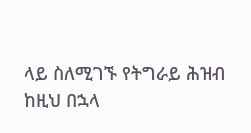ላይ ስለሚገኙ የትግራይ ሕዝብ ከዚህ በኋላ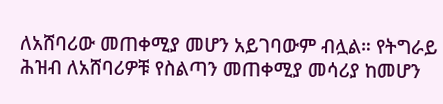ለአሸባሪው መጠቀሚያ መሆን አይገባውም ብሏል። የትግራይ ሕዝብ ለአሸባሪዎቹ የስልጣን መጠቀሚያ መሳሪያ ከመሆን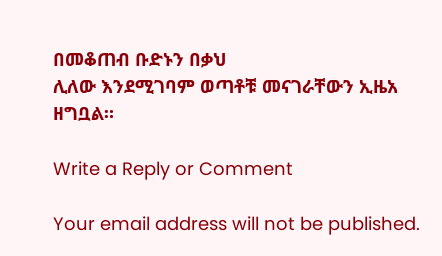በመቆጠብ ቡድኑን በቃህ
ሊለው እንደሚገባም ወጣቶቹ መናገራቸውን ኢዜአ ዘግቧል።

Write a Reply or Comment

Your email address will not be published.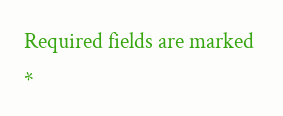Required fields are marked *